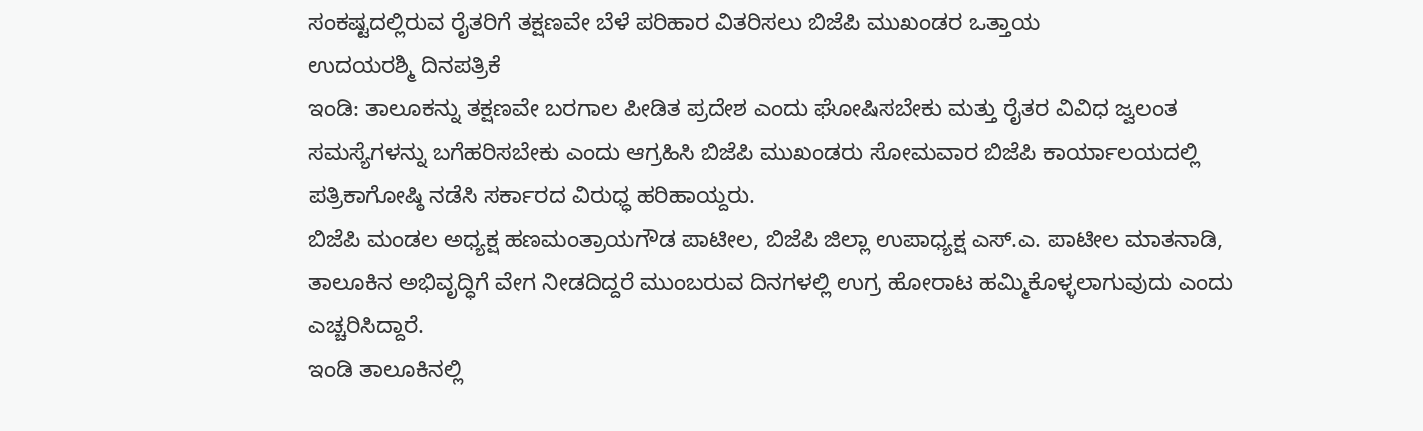ಸಂಕಷ್ಟದಲ್ಲಿರುವ ರೈತರಿಗೆ ತಕ್ಷಣವೇ ಬೆಳೆ ಪರಿಹಾರ ವಿತರಿಸಲು ಬಿಜೆಪಿ ಮುಖಂಡರ ಒತ್ತಾಯ
ಉದಯರಶ್ಮಿ ದಿನಪತ್ರಿಕೆ
ಇಂಡಿ: ತಾಲೂಕನ್ನು ತಕ್ಷಣವೇ ಬರಗಾಲ ಪೀಡಿತ ಪ್ರದೇಶ ಎಂದು ಘೋಷಿಸಬೇಕು ಮತ್ತು ರೈತರ ವಿವಿಧ ಜ್ವಲಂತ ಸಮಸ್ಯೆಗಳನ್ನು ಬಗೆಹರಿಸಬೇಕು ಎಂದು ಆಗ್ರಹಿಸಿ ಬಿಜೆಪಿ ಮುಖಂಡರು ಸೋಮವಾರ ಬಿಜೆಪಿ ಕಾರ್ಯಾಲಯದಲ್ಲಿ ಪತ್ರಿಕಾಗೋಷ್ಠಿ ನಡೆಸಿ ಸರ್ಕಾರದ ವಿರುಧ್ಧ ಹರಿಹಾಯ್ದರು.
ಬಿಜೆಪಿ ಮಂಡಲ ಅಧ್ಯಕ್ಷ ಹಣಮಂತ್ರಾಯಗೌಡ ಪಾಟೀಲ, ಬಿಜೆಪಿ ಜಿಲ್ಲಾ ಉಪಾಧ್ಯಕ್ಷ ಎಸ್.ಎ. ಪಾಟೀಲ ಮಾತನಾಡಿ, ತಾಲೂಕಿನ ಅಭಿವೃದ್ಧಿಗೆ ವೇಗ ನೀಡದಿದ್ದರೆ ಮುಂಬರುವ ದಿನಗಳಲ್ಲಿ ಉಗ್ರ ಹೋರಾಟ ಹಮ್ಮಿಕೊಳ್ಳಲಾಗುವುದು ಎಂದು ಎಚ್ಚರಿಸಿದ್ದಾರೆ.
ಇಂಡಿ ತಾಲೂಕಿನಲ್ಲಿ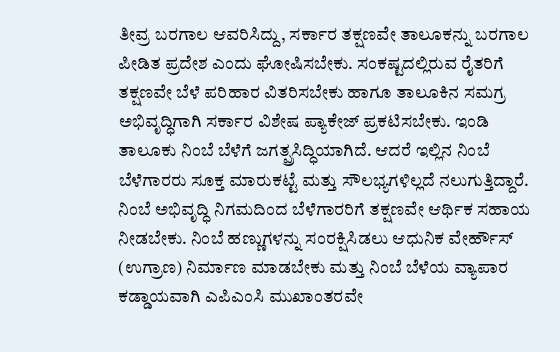ತೀವ್ರ ಬರಗಾಲ ಆವರಿಸಿದ್ದು, ಸರ್ಕಾರ ತಕ್ಷಣವೇ ತಾಲೂಕನ್ನು ಬರಗಾಲ ಪೀಡಿತ ಪ್ರದೇಶ ಎಂದು ಘೋಷಿಸಬೇಕು. ಸಂಕಷ್ಟದಲ್ಲಿರುವ ರೈತರಿಗೆ ತಕ್ಷಣವೇ ಬೆಳೆ ಪರಿಹಾರ ವಿತರಿಸಬೇಕು ಹಾಗೂ ತಾಲೂಕಿನ ಸಮಗ್ರ ಅಭಿವೃದ್ಧಿಗಾಗಿ ಸರ್ಕಾರ ವಿಶೇಷ ಪ್ಯಾಕೇಜ್ ಪ್ರಕಟಿಸಬೇಕು. ಇಂಡಿ ತಾಲೂಕು ನಿಂಬೆ ಬೆಳೆಗೆ ಜಗತ್ಪ್ರಸಿದ್ಧಿಯಾಗಿದೆ. ಆದರೆ ಇಲ್ಲಿನ ನಿಂಬೆ ಬೆಳೆಗಾರರು ಸೂಕ್ತ ಮಾರುಕಟ್ಟೆ ಮತ್ತು ಸೌಲಭ್ಯಗಳಿಲ್ಲದೆ ನಲುಗುತ್ತಿದ್ದಾರೆ. ನಿಂಬೆ ಅಭಿವೃದ್ಧಿ ನಿಗಮದಿಂದ ಬೆಳೆಗಾರರಿಗೆ ತಕ್ಷಣವೇ ಆರ್ಥಿಕ ಸಹಾಯ ನೀಡಬೇಕು. ನಿಂಬೆ ಹಣ್ಣುಗಳನ್ನು ಸಂರಕ್ಷಿಸಿಡಲು ಆಧುನಿಕ ವೇರ್ಹೌಸ್ (ಉಗ್ರಾಣ) ನಿರ್ಮಾಣ ಮಾಡಬೇಕು ಮತ್ತು ನಿಂಬೆ ಬೆಳೆಯ ವ್ಯಾಪಾರ ಕಡ್ಡಾಯವಾಗಿ ಎಪಿಎಂಸಿ ಮುಖಾಂತರವೇ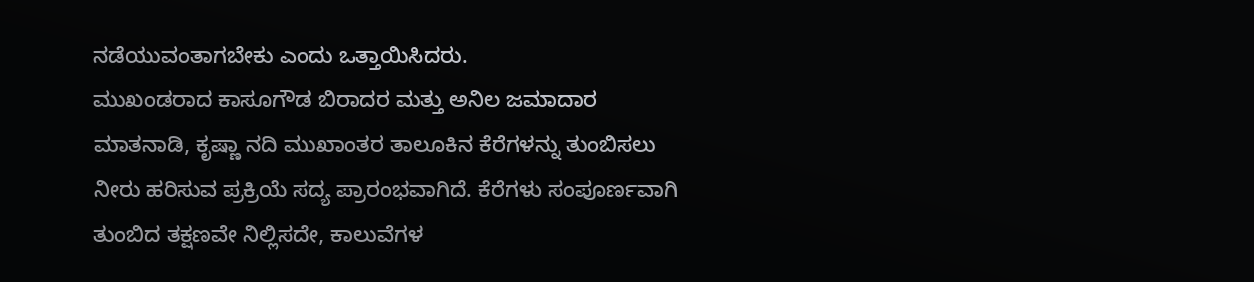ನಡೆಯುವಂತಾಗಬೇಕು ಎಂದು ಒತ್ತಾಯಿಸಿದರು.
ಮುಖಂಡರಾದ ಕಾಸೂಗೌಡ ಬಿರಾದರ ಮತ್ತು ಅನಿಲ ಜಮಾದಾರ ಮಾತನಾಡಿ, ಕೃಷ್ಣಾ ನದಿ ಮುಖಾಂತರ ತಾಲೂಕಿನ ಕೆರೆಗಳನ್ನು ತುಂಬಿಸಲು ನೀರು ಹರಿಸುವ ಪ್ರಕ್ರಿಯೆ ಸದ್ಯ ಪ್ರಾರಂಭವಾಗಿದೆ. ಕೆರೆಗಳು ಸಂಪೂರ್ಣವಾಗಿ ತುಂಬಿದ ತಕ್ಷಣವೇ ನಿಲ್ಲಿಸದೇ, ಕಾಲುವೆಗಳ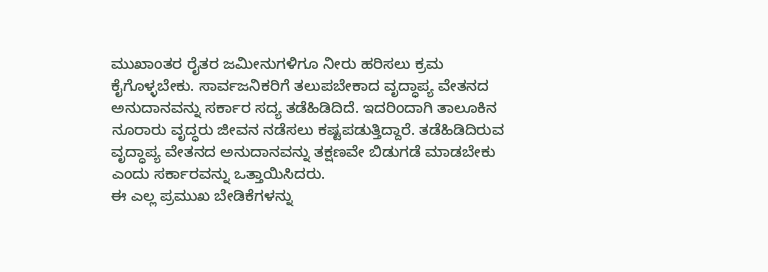ಮುಖಾಂತರ ರೈತರ ಜಮೀನುಗಳಿಗೂ ನೀರು ಹರಿಸಲು ಕ್ರಮ ಕೈಗೊಳ್ಳಬೇಕು. ಸಾರ್ವಜನಿಕರಿಗೆ ತಲುಪಬೇಕಾದ ವೃದ್ಧಾಪ್ಯ ವೇತನದ ಅನುದಾನವನ್ನು ಸರ್ಕಾರ ಸದ್ಯ ತಡೆಹಿಡಿದಿದೆ. ಇದರಿಂದಾಗಿ ತಾಲೂಕಿನ ನೂರಾರು ವೃದ್ಧರು ಜೀವನ ನಡೆಸಲು ಕಷ್ಟಪಡುತ್ತಿದ್ದಾರೆ. ತಡೆಹಿಡಿದಿರುವ ವೃದ್ಧಾಪ್ಯ ವೇತನದ ಅನುದಾನವನ್ನು ತಕ್ಷಣವೇ ಬಿಡುಗಡೆ ಮಾಡಬೇಕು ಎಂದು ಸರ್ಕಾರವನ್ನು ಒತ್ತಾಯಿಸಿದರು.
ಈ ಎಲ್ಲ ಪ್ರಮುಖ ಬೇಡಿಕೆಗಳನ್ನು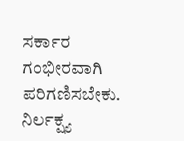ಸರ್ಕಾರ ಗಂಭೀರವಾಗಿ ಪರಿಗಣಿಸಬೇಕು. ನಿರ್ಲಕ್ಷ್ಯ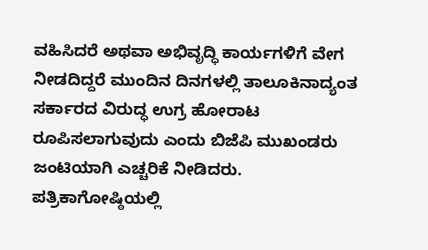ವಹಿಸಿದರೆ ಅಥವಾ ಅಭಿವೃದ್ಧಿ ಕಾರ್ಯಗಳಿಗೆ ವೇಗ ನೀಡದಿದ್ದರೆ ಮುಂದಿನ ದಿನಗಳಲ್ಲಿ ತಾಲೂಕಿನಾದ್ಯಂತ ಸರ್ಕಾರದ ವಿರುದ್ಧ ಉಗ್ರ ಹೋರಾಟ ರೂಪಿಸಲಾಗುವುದು ಎಂದು ಬಿಜೆಪಿ ಮುಖಂಡರು ಜಂಟಿಯಾಗಿ ಎಚ್ಚರಿಕೆ ನೀಡಿದರು.
ಪತ್ರಿಕಾಗೋಷ್ಠಿಯಲ್ಲಿ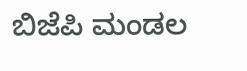ಬಿಜೆಪಿ ಮಂಡಲ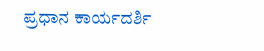ಪ್ರಧಾನ ಕಾರ್ಯದರ್ಶಿ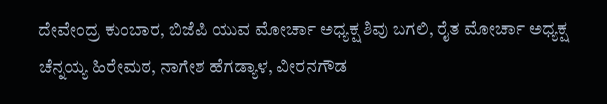ದೇವೇಂದ್ರ ಕುಂಬಾರ, ಬಿಜೆಪಿ ಯುವ ಮೋರ್ಚಾ ಅಧ್ಯಕ್ಷ ಶಿವು ಬಗಲಿ, ರೈತ ಮೋರ್ಚಾ ಅಧ್ಯಕ್ಷ ಚೆನ್ನಯ್ಯ ಹಿರೇಮಠ, ನಾಗೇಶ ಹೆಗಡ್ಯಾಳ, ವೀರನಗೌಡ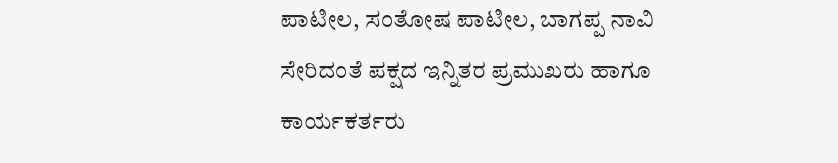ಪಾಟೀಲ, ಸಂತೋಷ ಪಾಟೀಲ, ಬಾಗಪ್ಪ ನಾವಿ ಸೇರಿದಂತೆ ಪಕ್ಷದ ಇನ್ನಿತರ ಪ್ರಮುಖರು ಹಾಗೂ ಕಾರ್ಯಕರ್ತರು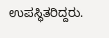ಉಪಸ್ಥಿತರಿದ್ದರು.